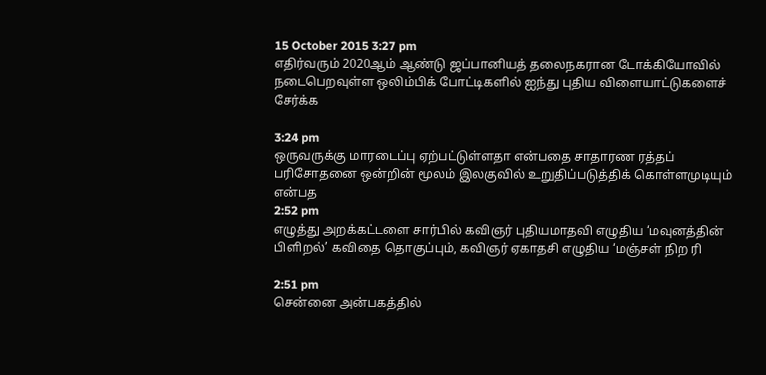15 October 2015 3:27 pm
எதிர்வரும் 2020ஆம் ஆண்டு ஜப்பானியத் தலைநகரான டோக்கியோவில் நடைபெறவுள்ள ஒலிம்பிக் போட்டிகளில் ஐந்து புதிய விளையாட்டுகளைச் சேர்க்க

3:24 pm
ஒருவருக்கு மாரடைப்பு ஏற்பட்டுள்ளதா என்பதை சாதாரண ரத்தப் பரிசோதனை ஒன்றின் மூலம் இலகுவில் உறுதிப்படுத்திக் கொள்ளமுடியும் என்பத
2:52 pm
எழுத்து அறக்கட்டளை சார்பில் கவிஞர் புதியமாதவி எழுதிய ‘மவுனத்தின் பிளிறல்’ கவிதை தொகுப்பும், கவிஞர் ஏகாதசி எழுதிய ‘மஞ்சள் நிற ரி

2:51 pm
சென்னை அன்பகத்தில்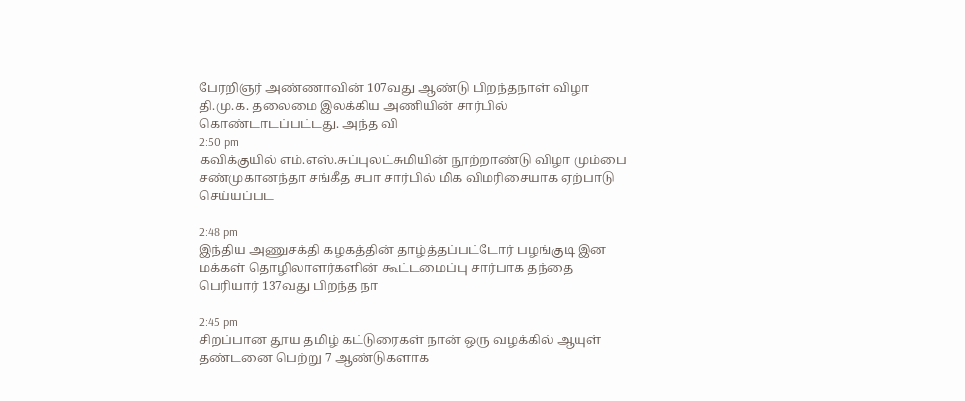பேரறிஞர் அண்ணாவின் 107வது ஆண்டு பிறந்தநாள் விழா தி.மு.க. தலைமை இலக்கிய அணியின் சார்பில் கொண்டாடப்பட்டது. அந்த வி
2:50 pm
கவிக்குயில் எம்.எஸ்.சுப்புலட்சுமியின் நூற்றாண்டு விழா மும்பை சண்முகானந்தா சங்கீத சபா சார்பில் மிக விமரிசையாக ஏற்பாடு செய்யப்பட

2:48 pm
இந்திய அணுசக்தி கழகத்தின் தாழ்த்தப்பட்டோர் பழங்குடி இன மக்கள் தொழிலாளர்களின் கூட்டமைப்பு சார்பாக தந்தை பெரியார் 137வது பிறந்த நா

2:45 pm
சிறப்பான தூய தமிழ் கட்டுரைகள் நான் ஒரு வழக்கில் ஆயுள் தண்டனை பெற்று 7 ஆண்டுகளாக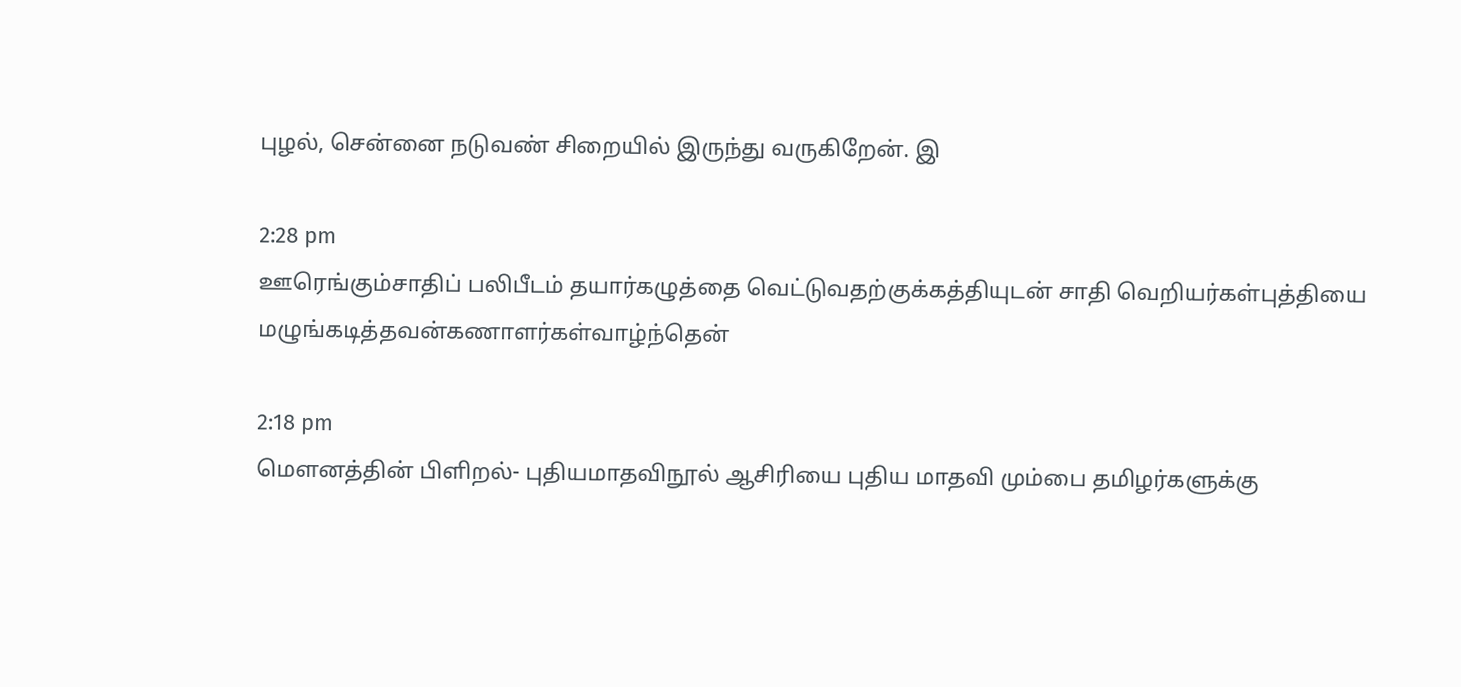புழல், சென்னை நடுவண் சிறையில் இருந்து வருகிறேன். இ

2:28 pm
ஊரெங்கும்சாதிப் பலிபீடம் தயார்கழுத்தை வெட்டுவதற்குக்கத்தியுடன் சாதி வெறியர்கள்புத்தியை மழுங்கடித்தவன்கணாளர்கள்வாழ்ந்தென்

2:18 pm
மௌனத்தின் பிளிறல்- புதியமாதவிநூல் ஆசிரியை புதிய மாதவி மும்பை தமிழர்களுக்கு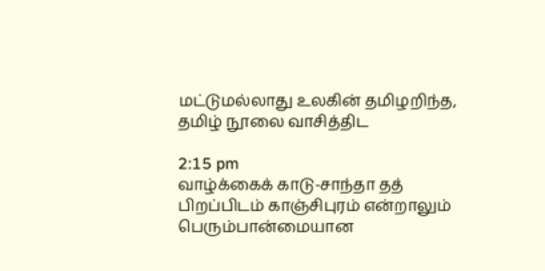மட்டுமல்லாது உலகின் தமிழறிந்த, தமிழ் நூலை வாசித்திட

2:15 pm
வாழ்க்கைக் காடு-சாந்தா தத் பிறப்பிடம் காஞ்சிபுரம் என்றாலும் பெரும்பான்மையான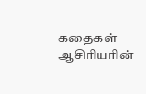கதைகள் ஆசிரியரின்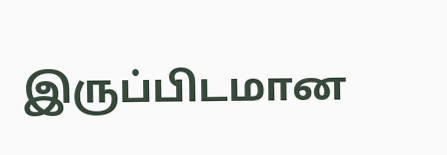இருப்பிடமான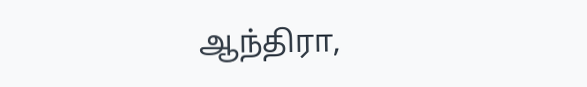ஆந்திரா,